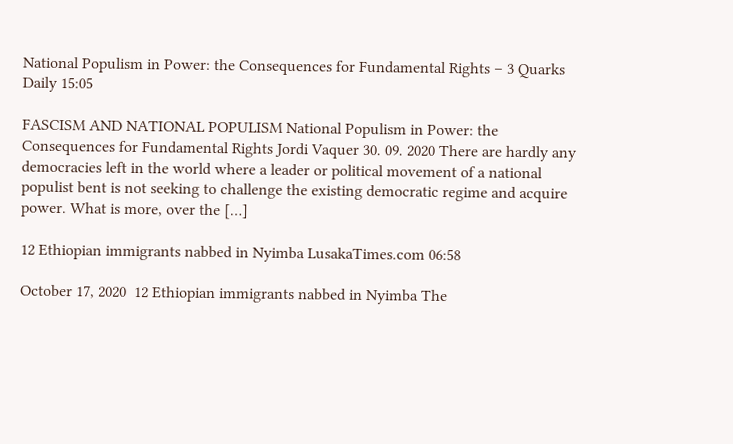National Populism in Power: the Consequences for Fundamental Rights – 3 Quarks Daily 15:05

FASCISM AND NATIONAL POPULISM National Populism in Power: the Consequences for Fundamental Rights Jordi Vaquer 30. 09. 2020 There are hardly any democracies left in the world where a leader or political movement of a national populist bent is not seeking to challenge the existing democratic regime and acquire power. What is more, over the […]

12 Ethiopian immigrants nabbed in Nyimba LusakaTimes.com 06:58

October 17, 2020  12 Ethiopian immigrants nabbed in Nyimba The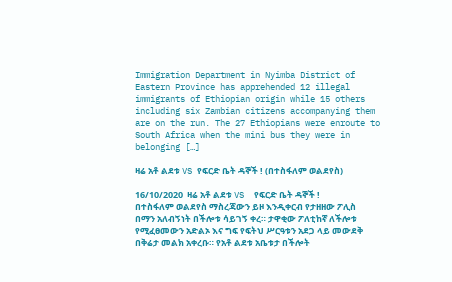Immigration Department in Nyimba District of Eastern Province has apprehended 12 illegal immigrants of Ethiopian origin while 15 others including six Zambian citizens accompanying them are on the run. The 27 Ethiopians were enroute to South Africa when the mini bus they were in belonging […]

ዛሬ አቶ ልደቱ VS የፍርድ ቤት ዳኞች ! (በተስፋለም ወልደየስ)

16/10/2020  ዛሬ አቶ ልደቱ VS  የፍርድ ቤት ዳኞች ! በተስፋለም ወልደየስ ማስረጃውን ይዞ እንዲቀርብ የታዘዘው ፖሊስ  በማን አለብኝነት በችሎቱ ሳይገኝ ቀረ። ታዋቂው ፖለቲከኛ ለችሎቱ የሚፈፀመውን አድልኦ እና ግፍ የፍትህ ሥርዓቱን አደጋ ላይ መውደቅ በቅሬታ መልክ አቀረቡ። የአቶ ልደቱ አቤቱታ በችሎት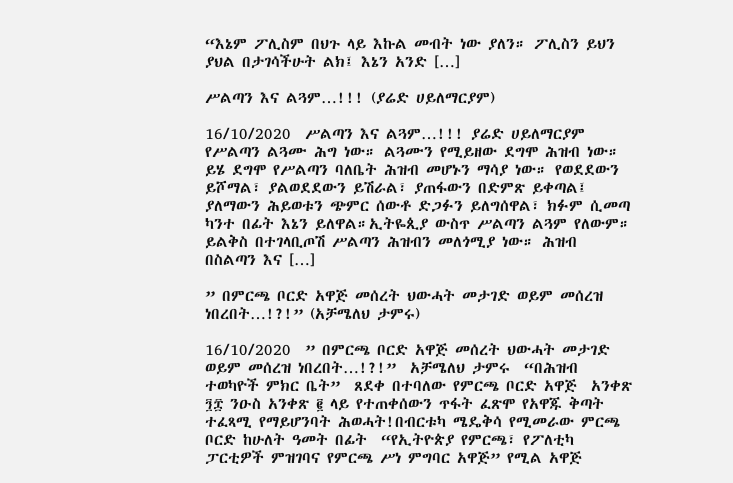“እኔም ፖሊስም በህጉ ላይ እኩል መብት ነው ያለን። ፖሊስን ይህን ያህል በታገሳችሁት ልክ፤ እኔን አንድ […]

ሥልጣን እና ልጓም…!!! (ያሬድ ሀይለማርያም)

16/10/2020  ሥልጣን እና ልጓም…!!! ያሬድ ሀይለማርያም የሥልጣን ልጓሙ ሕግ ነው። ልጓሙን የሚይዘው ደግሞ ሕዝብ ነው። ይሄ ደግሞ የሥልጣን ባለቤት ሕዝብ መሆኑን ማሳያ ነው። የወደደውን ይሾማል፣ ያልወደደውን ይሽራል፣ ያጠፋውን በድምጽ ይቀጣል፤ ያለማውን ሕይወቱን ጭምር ሰውቶ ድጋፉን ይለግሰዋል፣ ክፉም ሲመጣ ካንተ በፊት እኔን ይለዋል።ኢትዬጲያ ውስጥ ሥልጣን ልጓም የለውም። ይልቅስ በተገላቢጦሽ ሥልጣን ሕዝብን መለጎሚያ ነው። ሕዝብ በስልጣን እና […]

” በምርጫ ቦርድ አዋጅ መሰረት ህውሓት መታገድ ወይም መሰረዝ ነበረበት…!?!” (አቻሜለህ ታምሩ)

16/10/2020  ” በምርጫ ቦርድ አዋጅ መሰረት ህውሓት መታገድ ወይም መሰረዝ ነበረበት…!?!”  አቻሜለህ ታምሩ  “በሕዝብ ተወካዮች ምክር ቤት”  ጸደቀ በተባለው የምርጫ ቦርድ አዋጅ  አንቀጽ ፺፰ ንዑስ አንቀጽ ፪ ላይ የተጠቀሰውን ጥፋት ፈጽሞ የአዋጁ ቅጣት ተፈጻሚ የማይሆንባት ሕወሓት!በብርቱካ ሜዴቅሳ የሚመራው ምርጫ ቦርድ ከሁለት ዓመት በፊት  “የኢትዮጵያ የምርጫ፣ የፖለቲካ ፓርቲዎች ምዝገባና የምርጫ ሥነ ምግባር አዋጅ” የሚል አዋጅ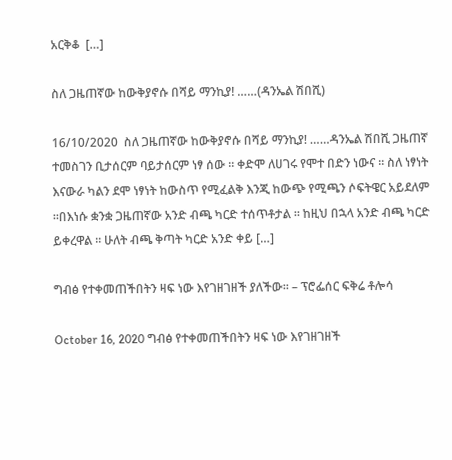አርቅቆ  […]

ስለ ጋዜጠኛው ከውቅያኖሱ በሻይ ማንኪያ! ……(ዳንኤል ሽበሺ)

16/10/2020  ስለ ጋዜጠኛው ከውቅያኖሱ በሻይ ማንኪያ! ……ዳንኤል ሽበሺ ጋዜጠኛ ተመስገን ቢታሰርም ባይታሰርም ነፃ ሰው ። ቀድሞ ለሀገሩ የሞተ በድን ነውና ። ስለ ነፃነት እናውራ ካልን ደሞ ነፃነት ከውስጥ የሚፈልቅ እንጂ ከውጭ የሚጫን ሶፍትዌር አይደለም ።በእነሱ ቋንቋ ጋዜጠኛው አንድ ብጫ ካርድ ተሰጥቶታል ። ከዚህ በኋላ አንድ ብጫ ካርድ ይቀረዋል ። ሁለት ብጫ ቅጣት ካርድ አንድ ቀይ […]

ግብፅ የተቀመጠችበትን ዛፍ ነው እየገዘገዘች ያለችው፡፡ – ፕሮፌሰር ፍቅሬ ቶሎሳ

October 16, 2020 ግብፅ የተቀመጠችበትን ዛፍ ነው እየገዘገዘች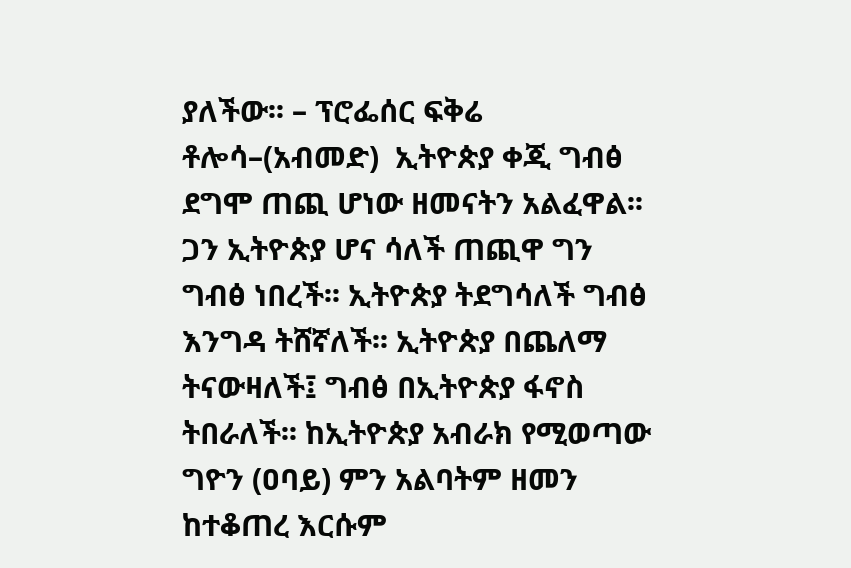ያለችው፡፡ – ፕሮፌሰር ፍቅሬ ቶሎሳ–(አብመድ)  ኢትዮጵያ ቀጂ ግብፅ ደግሞ ጠጪ ሆነው ዘመናትን አልፈዋል፡፡ ጋን ኢትዮጵያ ሆና ሳለች ጠጪዋ ግን ግብፅ ነበረች፡፡ ኢትዮጵያ ትደግሳለች ግብፅ እንግዳ ትሸኛለች፡፡ ኢትዮጵያ በጨለማ ትናውዛለች፤ ግብፅ በኢትዮጵያ ፋኖስ ትበራለች፡፡ ከኢትዮጵያ አብራክ የሚወጣው ግዮን (ዐባይ) ምን አልባትም ዘመን ከተቆጠረ እርሱም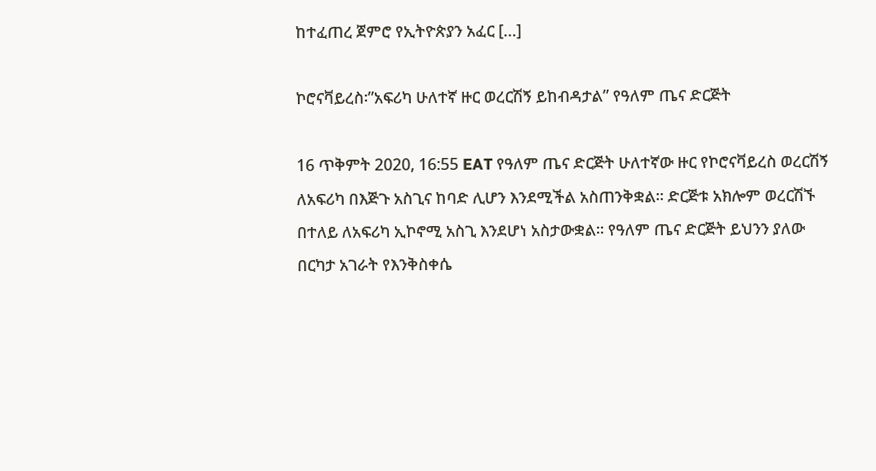ከተፈጠረ ጀምሮ የኢትዮጵያን አፈር […]

ኮሮናቫይረስ፡”አፍሪካ ሁለተኛ ዙር ወረርሽኝ ይከብዳታል” የዓለም ጤና ድርጅት

16 ጥቅምት 2020, 16:55 EAT የዓለም ጤና ድርጅት ሁለተኛው ዙር የኮሮናቫይረስ ወረርሽኝ ለአፍሪካ በእጅጉ አስጊና ከባድ ሊሆን እንደሚችል አስጠንቅቋል። ድርጅቱ አክሎም ወረርሽኙ በተለይ ለአፍሪካ ኢኮኖሚ አስጊ እንደሆነ አስታውቋል። የዓለም ጤና ድርጅት ይህንን ያለው በርካታ አገራት የእንቅስቀሴ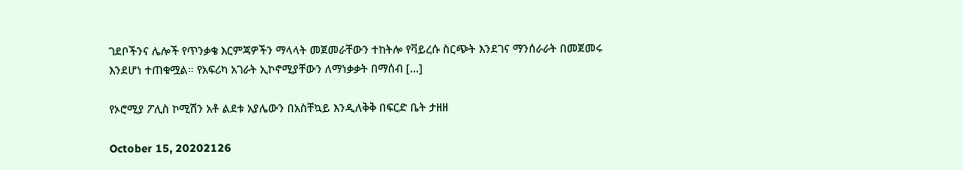ገደቦችንና ሌሎች የጥንቃቄ እርምጃዎችን ማላላት መጀመራቸውን ተከትሎ የቫይረሱ ስርጭት እንደገና ማንሰራራት በመጀመሩ እንደሆነ ተጠቁሟል። የአፍሪካ አገራት ኢኮኖሚያቸውን ለማነቃቃት በማሰብ […]

የኦሮሚያ ፖሊስ ኮሚሽን አቶ ልደቱ አያሌውን በአስቸኳይ እንዲለቅቅ በፍርድ ቤት ታዘዘ

October 15, 20202126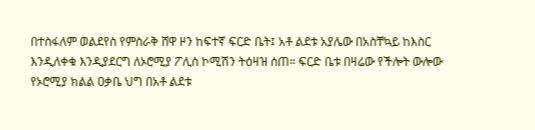በተስፋለም ወልደየስ የምስራቅ ሸዋ ዞን ከፍተኛ ፍርድ ቤት፤ አቶ ልደቱ አያሌው በአስቸኳይ ከእስር እንዲለቀቁ እንዲያደርግ ለኦሮሚያ ፖሊስ ኮሚሽን ትዕዛዝ ሰጠ። ፍርድ ቤቱ በዛሬው የችሎት ውሎው የኦሮሚያ ክልል ዐቃቤ ህግ በአቶ ልደቱ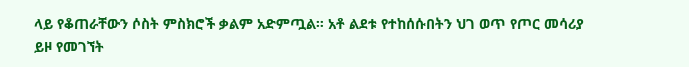ላይ የቆጠራቸውን ሶስት ምስክሮች ቃልም አድምጧል። አቶ ልደቱ የተከሰሱበትን ህገ ወጥ የጦር መሳሪያ ይዞ የመገኘት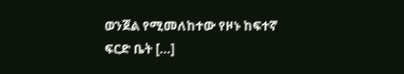ወንጀል የሚመለከተው የዞኑ ከፍተኛ ፍርድ ቤት […]